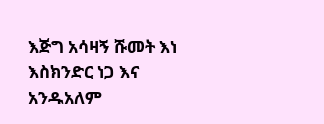እጅግ አሳዛኝ ሹመት እነ እስክንድር ነጋ እና አንዱአለም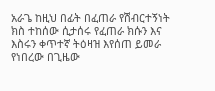አራጌ ከዚህ በፊት በፈጠራ የሽብርተኝነት ክስ ተከሰው ሲታሰሩ የፈጠራ ክሱን እና እስሩን ቀጥተኛ ትዕዛዝ እየሰጠ ይመራ የነበረው በጊዜው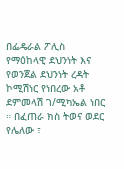በፌዴራል ፖሊስ የማዕከላዊ ደህንነት እና የወንጀል ደህንነት ረዳት ኮሚሽነር የነበረው አቶ ደምመላሽ ገ/ሚካኤል ነበር ። በፈጠራ ክስ ትወና ወደር የሌለው ፣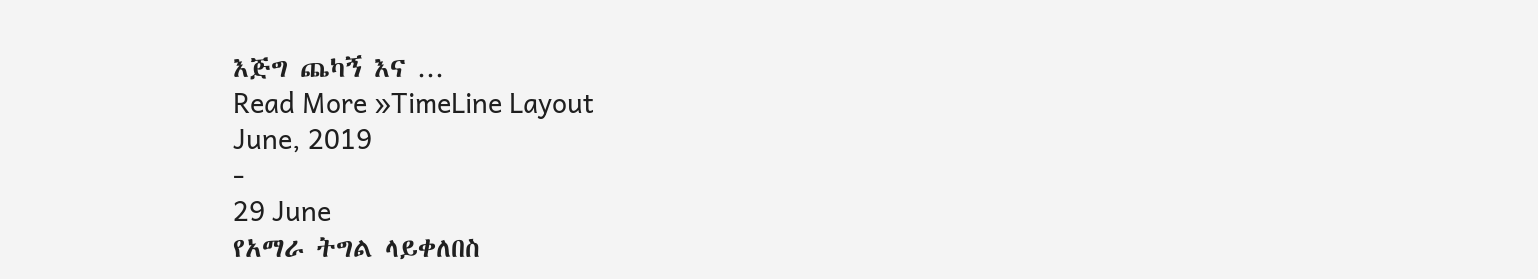እጅግ ጨካኝ እና …
Read More »TimeLine Layout
June, 2019
-
29 June
የአማራ ትግል ላይቀለበስ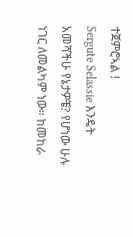ተጀምሮኣል !
Sergute Selassie እንዴት አመሻችሁ የኔታዎቼ? የሆነው ሁሉ ነገር ለመልካም ነው። ከመከራ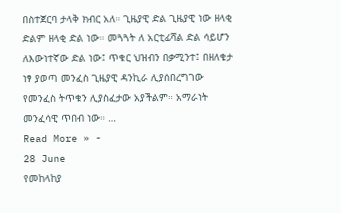በስተጀርባ ታላቅ ክብር አለ። ጊዜያዊ ድል ጊዜያዊ ነው ዘላቂ ድልም ዘላቂ ድል ነው። መጓጓት ለ አርቲፊሻል ድል ሳይሆን ለእውነተኛው ድል ነው፤ ጥቁር ህዝብን በቃሚንተ፤ በዘለቄታ ነፃ ያወጣ መንፈስ ጊዜያዊ ዳንኪራ ሊያሰበረግገው የመንፈስ ትጥቁን ሊያስፈታው አያችልም። አማራነት መንፈሳዊ ጥበብ ነው። …
Read More » -
28 June
የመከላከያ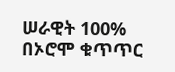ሠራዊት 100% በኦሮሞ ቁጥጥር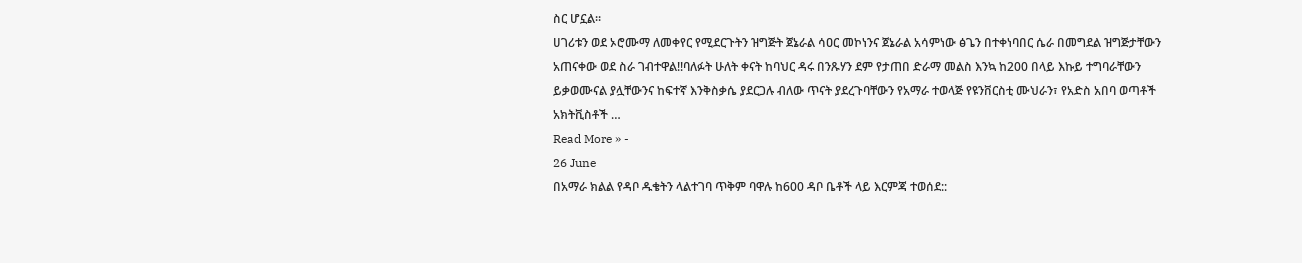ስር ሆኗል።
ሀገሪቱን ወደ ኦሮሙማ ለመቀየር የሚደርጉትን ዝግጅት ጀኔራል ሳዐር መኮነንና ጀኔራል አሳምነው ፅጌን በተቀነባበር ሴራ በመግደል ዝግጅታቸውን አጠናቀው ወደ ስራ ገብተዋል!!ባለፉት ሁለት ቀናት ከባህር ዳሩ በንጹሃን ደም የታጠበ ድራማ መልስ እንኳ ከ200 በላይ እኩይ ተግባራቸውን ይቃወሙናል ያሏቸውንና ከፍተኛ እንቅስቃሴ ያደርጋሉ ብለው ጥናት ያደረጉባቸውን የአማራ ተወላጅ የዩንቨርስቲ ሙህራን፣ የአድስ አበባ ወጣቶች አክትቪስቶች …
Read More » -
26 June
በአማራ ክልል የዳቦ ዱቄትን ላልተገባ ጥቅም ባዋሉ ከ600 ዳቦ ቤቶች ላይ እርምጃ ተወሰደ::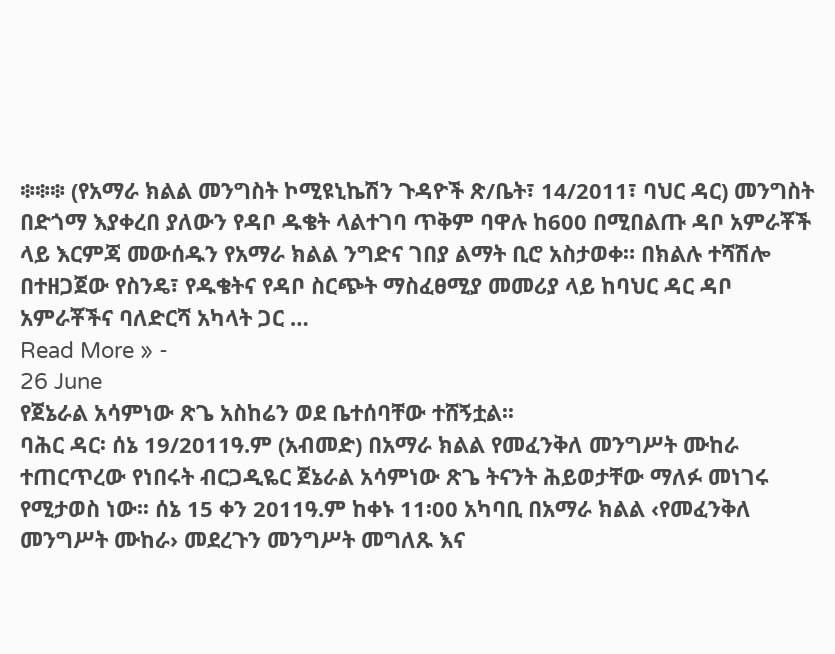፨፨፨ (የአማራ ክልል መንግስት ኮሚዩኒኬሽን ጉዳዮች ጽ/ቤት፣ 14/2011፣ ባህር ዳር) መንግስት በድጎማ እያቀረበ ያለውን የዳቦ ዱቄት ላልተገባ ጥቅም ባዋሉ ከ600 በሚበልጡ ዳቦ አምራቾች ላይ እርምጃ መውሰዱን የአማራ ክልል ንግድና ገበያ ልማት ቢሮ አስታወቀ። በክልሉ ተሻሽሎ በተዘጋጀው የስንዴ፣ የዱቄትና የዳቦ ስርጭት ማስፈፀሚያ መመሪያ ላይ ከባህር ዳር ዳቦ አምራቾችና ባለድርሻ አካላት ጋር …
Read More » -
26 June
የጀኔራል አሳምነው ጽጌ አስከሬን ወደ ቤተሰባቸው ተሸኝቷል፡፡
ባሕር ዳር፡ ሰኔ 19/2011ዓ.ም (አብመድ) በአማራ ክልል የመፈንቅለ መንግሥት ሙከራ ተጠርጥረው የነበሩት ብርጋዲዬር ጀኔራል አሳምነው ጽጌ ትናንት ሕይወታቸው ማለፉ መነገሩ የሚታወስ ነው፡፡ ሰኔ 15 ቀን 2011ዓ.ም ከቀኑ 11፡00 አካባቢ በአማራ ክልል ‹የመፈንቅለ መንግሥት ሙከራ› መደረጉን መንግሥት መግለጹ እና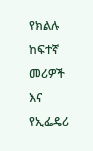የክልሉ ከፍተኛ መሪዎች እና የኢፌዴሪ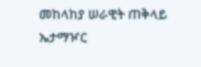መከላከያ ሠራዊት ጠቅላይ ኤታማዦር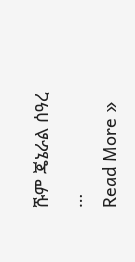ሹም ጄኔራል ሰዓረ …
Read More »